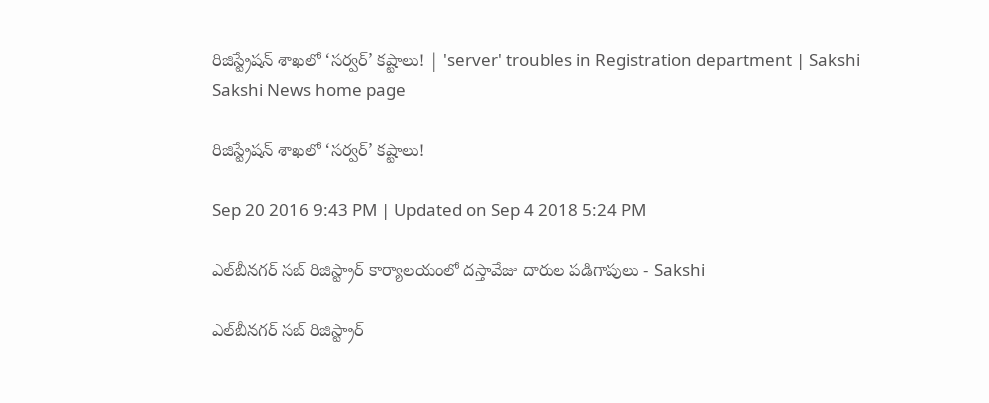రిజిస్ట్రేషన్‌ శాఖలో ‘సర్వర్‌’ కష్టాలు! | 'server' troubles in Registration department | Sakshi
Sakshi News home page

రిజిస్ట్రేషన్‌ శాఖలో ‘సర్వర్‌’ కష్టాలు!

Sep 20 2016 9:43 PM | Updated on Sep 4 2018 5:24 PM

ఎల్‌బీనగర్‌ సబ్‌ రిజిస్ట్రార్‌ కార్యాలయంలో దస్తావేజు దారుల పడిగాపులు - Sakshi

ఎల్‌బీనగర్‌ సబ్‌ రిజిస్ట్రార్‌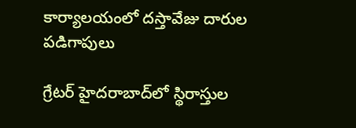కార్యాలయంలో దస్తావేజు దారుల పడిగాపులు

గ్రేటర్‌ హైదరాబాద్‌లో స్థిరాస్తుల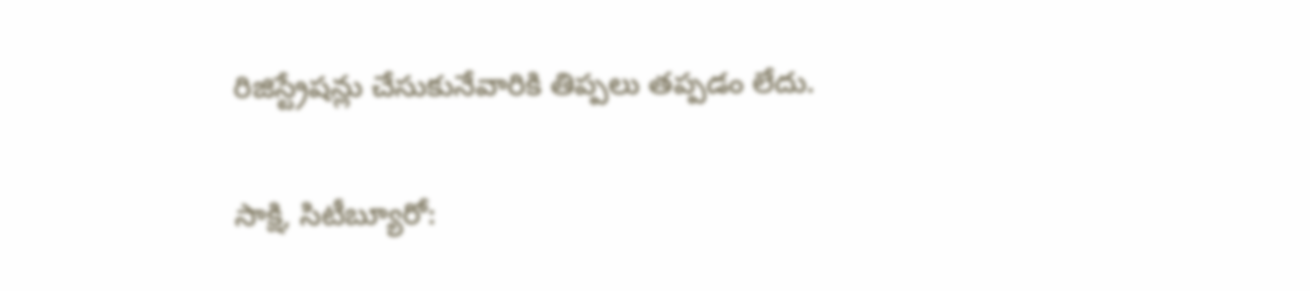రిజిస్ట్రేషన్లు చేసుకునేవారికి తిప్పలు తప్పడం లేదు.

సాక్షి, సిటీబ్యూరో: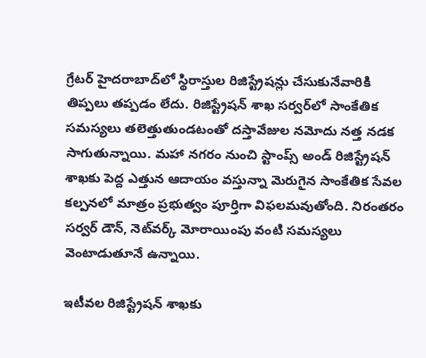గ్రేటర్‌ హైదరాబాద్‌లో స్థిరాస్తుల రిజిస్ట్రేషన్లు చేసుకునేవారికి తిప్పలు తప్పడం లేదు. రిజిస్ట్రేషన్‌ శాఖ సర్వర్‌లో సాంకేతిక సమస్యలు తలెత్తుతుండటంతో దస్తావేజుల నమోదు నత్త నడక సాగుతున్నాయి. మహా నగరం నుంచి స్టాంప్స్‌ అండ్‌ రిజిస్ట్రేషన్‌ శాఖకు పెద్ద ఎత్తున ఆదాయం వస్తున్నా మెరుగైన సాంకేతిక సేవల కల్పనలో మాత్రం ప్రభుత్వం పూర్తిగా విఫలమవుతోంది. నిరంతరం సర్వర్‌ డౌన్, నెట్‌వర్క్‌ మోరాయింపు వంటి సమస్యలు వెంటాడుతూనే ఉన్నాయి.

ఇటీవల రిజిస్ట్రేషన్‌ శాఖకు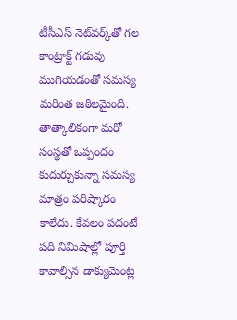టీసీఎస్‌ నెట్‌వర్క్‌తో గల కాంట్రాక్ట్‌ గడువు ముగియడంతో సమస్య మరింత జఠిలమైంది. తాత్కాలికంగా మరో సంస్థతో ఒప్పందం కుదుర్చుకున్నా సమస్య మాత్రం పరిష్కారం కాలేదు. కేవలం పదంటే పది నిమిషాల్లో పూర్తి కావాల్సిన డాక్యుమెంట్ల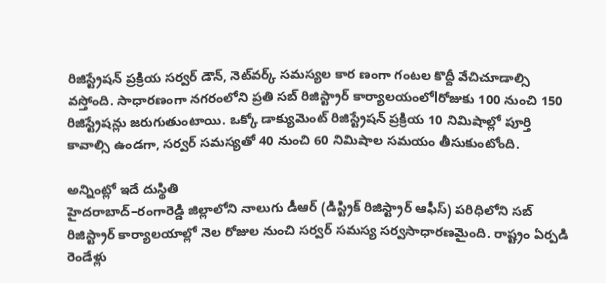రిజిస్ట్రేషన్‌ ప్రక్రియ సర్వర్‌ డౌన్, నెట్‌వర్క్‌ సమస్యల కార ణంగా గంటల కొద్దీ వేచిచూడాల్సి వస్తోంది. సాధారణంగా నగరంలోని ప్రతి సబ్‌ రిజిస్ట్రార్‌ కార్యాలయంలోlరోజుకు 100 నుంచి 150 రిజిస్ట్రేషన్లు జరుగుతుంటాయి. ఒక్కో డాక్యుమెంట్‌ రిజిస్ట్రేషన్‌ ప్రక్రియ 10 నిమిషాల్లో పూర్తి కావాల్సి ఉండగా, సర్వర్‌ సమస్యతో 40 నుంచి 60 నిమిషాల సమయం తీసుకుంటోంది.

అన్నింట్లో ఇదే దుస్థితి
హైదరాబాద్‌–రంగారెడ్డి జిల్లాలోని నాలుగు డీఆర్‌ (డిస్ట్రిక్‌ రిజిస్ట్రార్‌ ఆఫీస్‌) పరిధిలోని సబ్‌ రిజిస్ట్రార్‌ కార్యాలయాల్లో నెల రోజుల నుంచి సర్వర్‌ సమస్య సర్వసాధారణమైంది. రాష్ట్రం ఏర్పడి రెండేళ్లు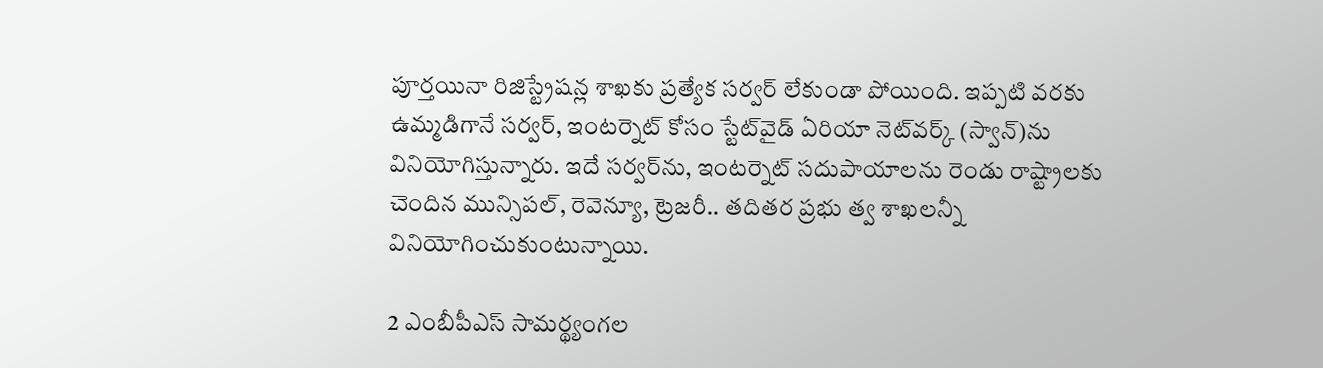పూర్తయినా రిజిస్ట్రేషన్ల శాఖకు ప్రత్యేక సర్వర్‌ లేకుండా పోయింది. ఇప్పటి వరకు  ఉమ్మడిగానే సర్వర్, ఇంటర్నెట్‌ కోసం స్టేట్‌వైడ్‌ ఏరియా నెట్‌వర్క్‌ (స్వాన్‌)ను వినియోగిస్తున్నారు. ఇదే సర్వర్‌ను, ఇంటర్నెట్‌ సదుపాయాలను రెండు రాష్ట్రాలకు చెందిన మున్సిపల్, రెవెన్యూ, ట్రెజరీ.. తదితర ప్రభు త్వ శాఖలన్నీ వినియోగించుకుంటున్నాయి.

2 ఎంబీపీఎస్‌ సామర్థ్యంగల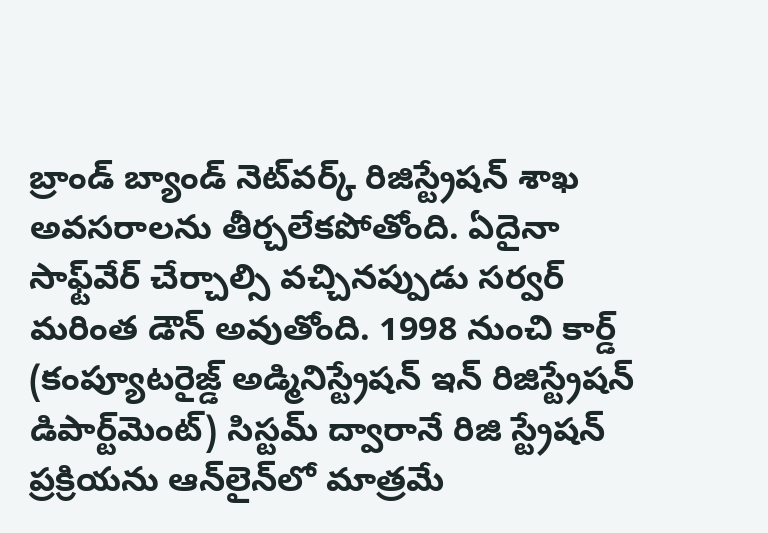బ్రాండ్‌ బ్యాండ్‌ నెట్‌వర్క్‌ రిజిస్ట్రేషన్‌ శాఖ అవసరాలను తీర్చలేకపోతోంది. ఏదైనా సాఫ్ట్‌వేర్‌ చేర్చాల్సి వచ్చినప్పుడు సర్వర్‌ మరింత డౌన్‌ అవుతోంది. 1998 నుంచి కార్డ్‌ (కంప్యూటరైజ్డ్‌ అడ్మినిస్ట్రేషన్‌ ఇన్‌ రిజిస్ట్రేషన్‌ డిపార్ట్‌మెంట్‌) సిస్టమ్‌ ద్వారానే రిజి స్ట్రేషన్‌ ప్రక్రియను ఆన్‌లైన్‌లో మాత్రమే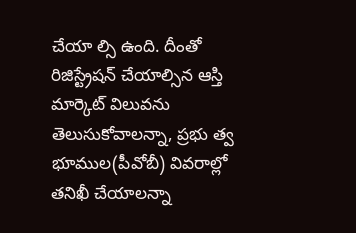చేయా ల్సి ఉంది. దీంతో రిజిస్ట్రేషన్‌ చేయాల్సిన ఆస్తి మార్కెట్‌ విలువను తెలుసుకోవాలన్నా, ప్రభు త్వ భూముల(పీవోబీ) వివరాల్లో తనిఖీ చేయాలన్నా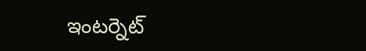ఇంటర్నెట్‌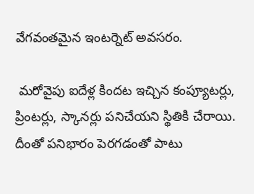వేగవంతమైన ఇంటర్నెట్‌ అవసరం.

 మరోవైపు ఐదేళ్ల కిందట ఇచ్చిన కంప్యూటర్లు, ప్రింటర్లు, స్కానర్లు పనిచేయని స్థితికి చేరాయి. దీంతో పనిభారం పెరగడంతో పాటు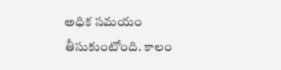అధిక సమయం తీసుకుంటోంది. కాలం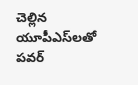చెల్లిన యూపీఎస్‌లతో పవర్‌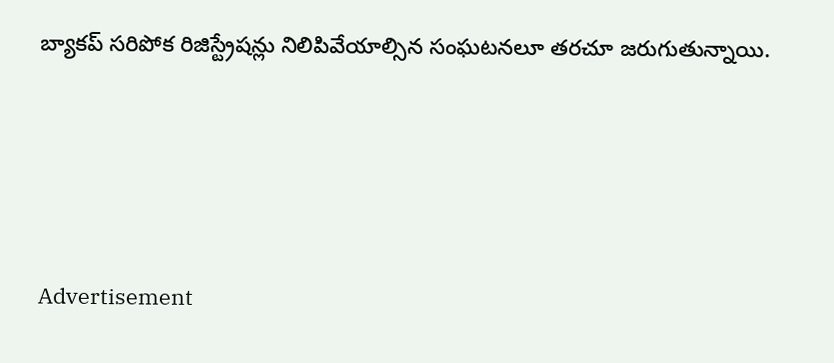బ్యాకప్‌ సరిపోక రిజిస్ట్రేషన్లు నిలిపివేయాల్సిన సంఘటనలూ తరచూ జరుగుతున్నాయి.





Advertisement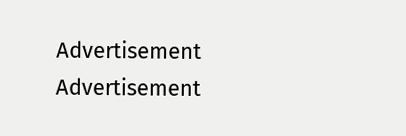Advertisement
Advertisement